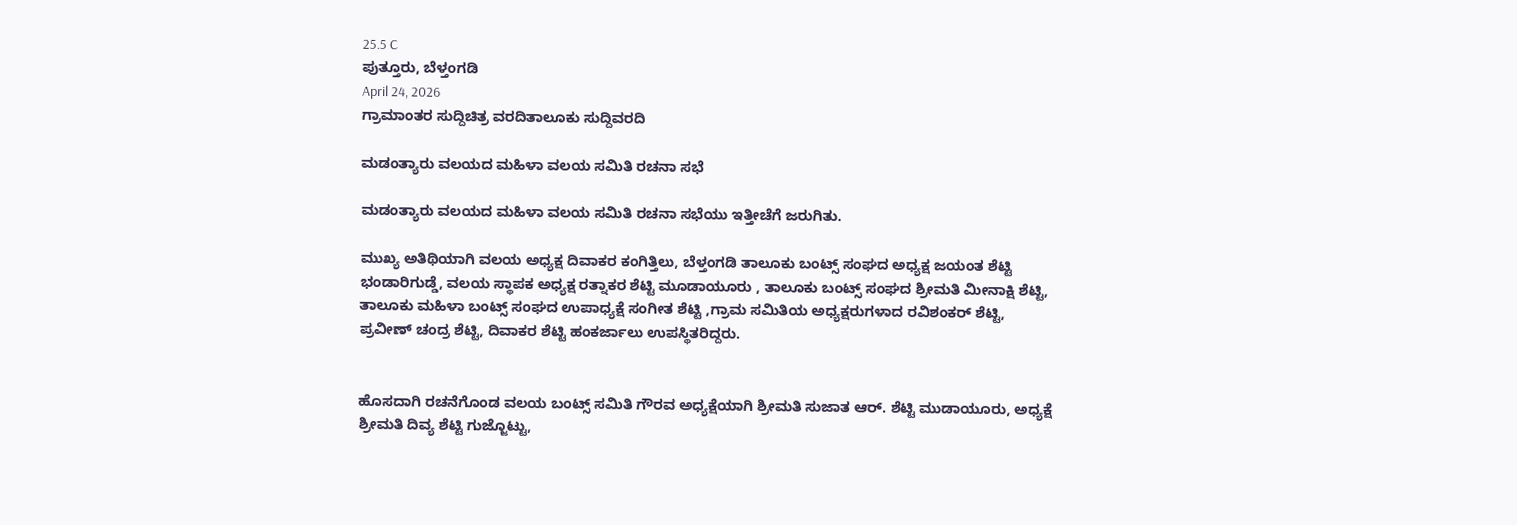25.5 C
ಪುತ್ತೂರು, ಬೆಳ್ತಂಗಡಿ
April 24, 2026
ಗ್ರಾಮಾಂತರ ಸುದ್ದಿಚಿತ್ರ ವರದಿತಾಲೂಕು ಸುದ್ದಿವರದಿ

ಮಡಂತ್ಯಾರು ವಲಯದ ಮಹಿಳಾ ವಲಯ ಸಮಿತಿ ರಚನಾ ಸಭೆ

ಮಡಂತ್ಯಾರು ವಲಯದ ಮಹಿಳಾ ವಲಯ ಸಮಿತಿ ರಚನಾ ಸಭೆಯು ಇತ್ತೀಚೆಗೆ ಜರುಗಿತು.

ಮುಖ್ಯ ಅತಿಥಿಯಾಗಿ ವಲಯ ಅಧ್ಯಕ್ಷ ದಿವಾಕರ ಕಂಗಿತ್ತಿಲು, ಬೆಳ್ತಂಗಡಿ ತಾಲೂಕು ಬಂಟ್ಸ್ ಸಂಘದ ಅಧ್ಯಕ್ಷ ಜಯಂತ ಶೆಟ್ಟಿ ಭಂಡಾರಿಗುಡ್ಡೆ, ವಲಯ ಸ್ಥಾಪಕ ಅಧ್ಯಕ್ಷ ರತ್ನಾಕರ ಶೆಟ್ಟಿ ಮೂಡಾಯೂರು , ತಾಲೂಕು ಬಂಟ್ಸ್ ಸಂಘದ ಶ್ರೀಮತಿ ಮೀನಾಕ್ಷಿ ಶೆಟ್ಟಿ, ತಾಲೂಕು ಮಹಿಳಾ ಬಂಟ್ಸ್ ಸಂಘದ ಉಪಾಧ್ಯಕ್ಷೆ ಸಂಗೀತ ಶೆಟ್ಟಿ ,ಗ್ರಾಮ ಸಮಿತಿಯ ಅಧ್ಯಕ್ಷರುಗಳಾದ ರವಿಶಂಕರ್ ಶೆಟ್ಟಿ, ಪ್ರವೀಣ್ ಚಂದ್ರ ಶೆಟ್ಟಿ, ದಿವಾಕರ ಶೆಟ್ಟಿ ಹಂಕರ್ಜಾಲು ಉಪಸ್ಥಿತರಿದ್ದರು.


ಹೊಸದಾಗಿ ರಚನೆಗೊಂಡ ವಲಯ ಬಂಟ್ಸ್ ಸಮಿತಿ ಗೌರವ ಅಧ್ಯಕ್ಷೆಯಾಗಿ ಶ್ರೀಮತಿ ಸುಜಾತ ಆರ್. ಶೆಟ್ಟಿ ಮುಡಾಯೂರು, ಅಧ್ಯಕ್ಷೆ ಶ್ರೀಮತಿ ದಿವ್ಯ ಶೆಟ್ಟಿ ಗುಜ್ಜೊಟ್ಟು,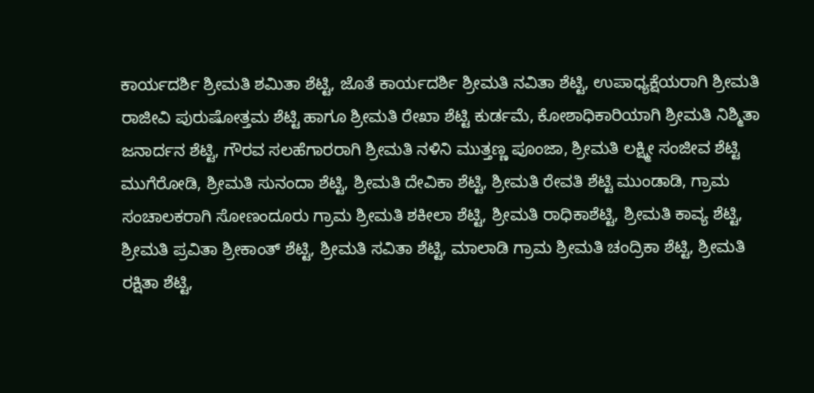ಕಾರ್ಯದರ್ಶಿ ಶ್ರೀಮತಿ ಶಮಿತಾ ಶೆಟ್ಟಿ, ಜೊತೆ ಕಾರ್ಯದರ್ಶಿ ಶ್ರೀಮತಿ ನವಿತಾ ಶೆಟ್ಟಿ, ಉಪಾಧ್ಯಕ್ಷೆಯರಾಗಿ ಶ್ರೀಮತಿ ರಾಜೀವಿ ಪುರುಷೋತ್ತಮ ಶೆಟ್ಟಿ ಹಾಗೂ ಶ್ರೀಮತಿ ರೇಖಾ ಶೆಟ್ಟಿ ಕುರ್ಡಮೆ, ಕೋಶಾಧಿಕಾರಿಯಾಗಿ ಶ್ರೀಮತಿ ನಿಶ್ಮಿತಾ ಜನಾರ್ದನ ಶೆಟ್ಟಿ, ಗೌರವ ಸಲಹೆಗಾರರಾಗಿ ಶ್ರೀಮತಿ ನಳಿನಿ ಮುತ್ತಣ್ಣ ಪೂಂಜಾ, ಶ್ರೀಮತಿ ಲಕ್ಷ್ಮೀ ಸಂಜೀವ ಶೆಟ್ಟಿ ಮುಗೆರೋಡಿ, ಶ್ರೀಮತಿ ಸುನಂದಾ ಶೆಟ್ಟಿ, ಶ್ರೀಮತಿ ದೇವಿಕಾ ಶೆಟ್ಟಿ, ಶ್ರೀಮತಿ ರೇವತಿ ಶೆಟ್ಟಿ ಮುಂಡಾಡಿ, ಗ್ರಾಮ ಸಂಚಾಲಕರಾಗಿ ಸೋಣಂದೂರು ಗ್ರಾಮ ಶ್ರೀಮತಿ ಶಕೀಲಾ ಶೆಟ್ಟಿ, ಶ್ರೀಮತಿ ರಾಧಿಕಾಶೆಟ್ಟಿ, ಶ್ರೀಮತಿ ಕಾವ್ಯ ಶೆಟ್ಟಿ, ಶ್ರೀಮತಿ ಪ್ರವಿತಾ ಶ್ರೀಕಾಂತ್ ಶೆಟ್ಟಿ, ಶ್ರೀಮತಿ ಸವಿತಾ ಶೆಟ್ಟಿ, ಮಾಲಾಡಿ ಗ್ರಾಮ ಶ್ರೀಮತಿ ಚಂದ್ರಿಕಾ ಶೆಟ್ಟಿ, ಶ್ರೀಮತಿ ರಕ್ಷಿತಾ ಶೆಟ್ಟಿ,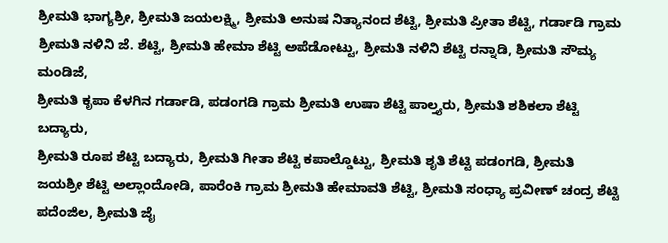ಶ್ರೀಮತಿ ಭಾಗ್ಯಶ್ರೀ, ಶ್ರೀಮತಿ ಜಯಲಕ್ಷ್ಮಿ, ಶ್ರೀಮತಿ ಅನುಷ ನಿತ್ಯಾನಂದ ಶೆಟ್ಟಿ, ಶ್ರೀಮತಿ ಪ್ರೀತಾ ಶೆಟ್ಟಿ, ಗರ್ಡಾಡಿ ಗ್ರಾಮ
ಶ್ರೀಮತಿ ನಳಿನಿ ಜೆ. ಶೆಟ್ಟಿ, ಶ್ರೀಮತಿ ಹೇಮಾ ಶೆಟ್ಟಿ ಅಪೆಡೋಟ್ಟು, ಶ್ರೀಮತಿ ನಳಿನಿ ಶೆಟ್ಟಿ ರನ್ನಾಡಿ, ಶ್ರೀಮತಿ ಸೌಮ್ಯ ಮಂಡಿಜೆ,
ಶ್ರೀಮತಿ ಕೃಪಾ ಕೆಳಗಿನ ಗರ್ಡಾಡಿ, ಪಡಂಗಡಿ ಗ್ರಾಮ ಶ್ರೀಮತಿ ಉಷಾ ಶೆಟ್ಟಿ ಪಾಲ್ತ್ಯರು, ಶ್ರೀಮತಿ ಶಶಿಕಲಾ ಶೆಟ್ಟಿ ಬದ್ಯಾರು,
ಶ್ರೀಮತಿ ರೂಪ ಶೆಟ್ಟಿ ಬದ್ಯಾರು, ಶ್ರೀಮತಿ ಗೀತಾ ಶೆಟ್ಟಿ ಕಪಾಲ್ಡೊಟ್ಟು, ಶ್ರೀಮತಿ ಶೃತಿ ಶೆಟ್ಟಿ ಪಡಂಗಡಿ, ಶ್ರೀಮತಿ ಜಯಶ್ರೀ ಶೆಟ್ಟಿ ಅಲ್ಲಾಂದೋಡಿ, ಪಾರೆಂಕಿ ಗ್ರಾಮ ಶ್ರೀಮತಿ ಹೇಮಾವತಿ ಶೆಟ್ಟಿ, ಶ್ರೀಮತಿ ಸಂಧ್ಯಾ ಪ್ರವೀಣ್ ಚಂದ್ರ ಶೆಟ್ಟಿ ಪದೆಂಜಿಲ, ಶ್ರೀಮತಿ ಜೈ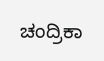ಚಂದ್ರಿಕಾ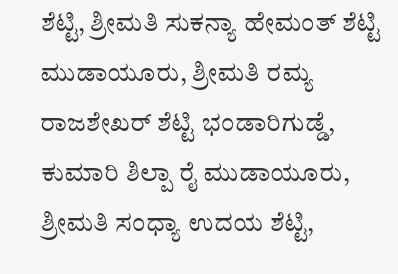ಶೆಟ್ಟಿ, ಶ್ರೀಮತಿ ಸುಕನ್ಯಾ ಹೇಮಂತ್ ಶೆಟ್ಟಿ ಮುಡಾಯೂರು, ಶ್ರೀಮತಿ ರಮ್ಯ ರಾಜಶೇಖರ್ ಶೆಟ್ಟಿ ಭಂಡಾರಿಗುಡ್ಡೆ, ಕುಮಾರಿ ಶಿಲ್ಪಾ ರೈ ಮುಡಾಯೂರು, ಶ್ರೀಮತಿ ಸಂಧ್ಯಾ ಉದಯ ಶೆಟ್ಟಿ,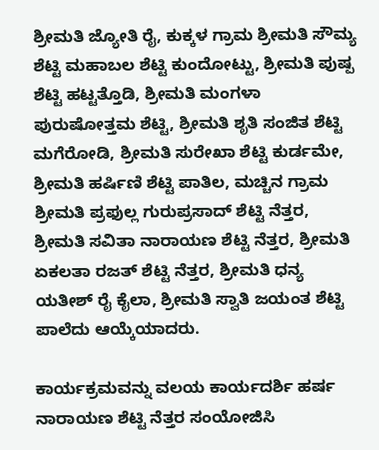ಶ್ರೀಮತಿ ಜ್ಯೋತಿ ರೈ, ಕುಕ್ಕಳ ಗ್ರಾಮ ಶ್ರೀಮತಿ ಸೌಮ್ಯ ಶೆಟ್ಟಿ ಮಹಾಬಲ ಶೆಟ್ಟಿ ಕುಂದೋಟ್ಟು, ಶ್ರೀಮತಿ ಪುಷ್ಪ ಶೆಟ್ಟಿ ಹಟ್ಟತ್ತೊಡಿ, ಶ್ರೀಮತಿ ಮಂಗಳಾ ಪುರುಷೋತ್ತಮ ಶೆಟ್ಟಿ, ಶ್ರೀಮತಿ ಶೃತಿ ಸಂಜಿತ ಶೆಟ್ಟಿ ಮಗೆರೋಡಿ, ಶ್ರೀಮತಿ ಸುರೇಖಾ ಶೆಟ್ಟಿ ಕುರ್ಡಮೇ, ಶ್ರೀಮತಿ ಹರ್ಷಿಣಿ ಶೆಟ್ಟಿ ಪಾತಿಲ, ಮಚ್ಚಿನ ಗ್ರಾಮ ಶ್ರೀಮತಿ ಪ್ರಫುಲ್ಲ ಗುರುಪ್ರಸಾದ್ ಶೆಟ್ಟಿ ನೆತ್ತರ, ಶ್ರೀಮತಿ ಸವಿತಾ ನಾರಾಯಣ ಶೆಟ್ಟಿ ನೆತ್ತರ, ಶ್ರೀಮತಿ ಏಕಲತಾ ರಜತ್ ಶೆಟ್ಟಿ ನೆತ್ತರ, ಶ್ರೀಮತಿ ಧನ್ಯ ಯತೀಶ್ ರೈ ಕೈಲಾ, ಶ್ರೀಮತಿ ಸ್ವಾತಿ ಜಯಂತ ಶೆಟ್ಟಿ ಪಾಲೆದು ಆಯ್ಕೆಯಾದರು.

ಕಾರ್ಯಕ್ರಮವನ್ನು ವಲಯ ಕಾರ್ಯದರ್ಶಿ ಹರ್ಷ ನಾರಾಯಣ ಶೆಟ್ಟಿ ನೆತ್ತರ ಸಂಯೋಜಿಸಿ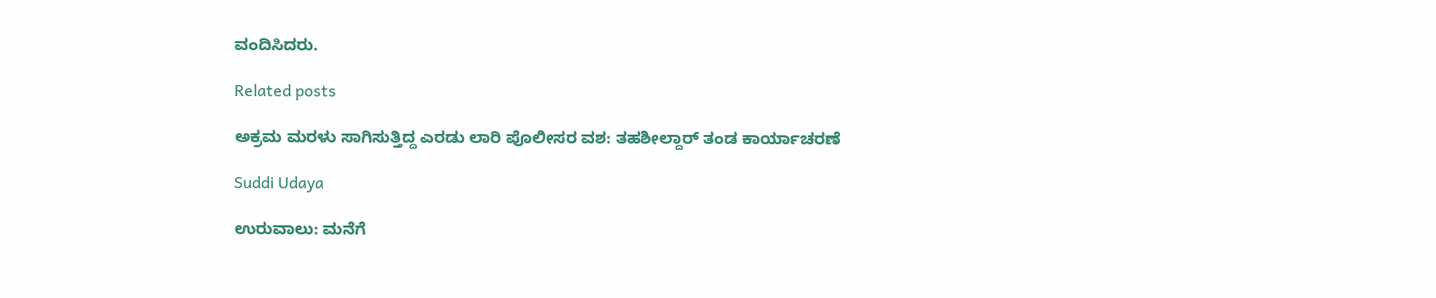ವಂದಿಸಿದರು.

Related posts

ಅಕ್ರಮ ಮರಳು ಸಾಗಿಸುತ್ತಿದ್ದ ಎರಡು ಲಾರಿ ಪೊಲೀಸರ ವಶ: ತಹಶೀಲ್ದಾರ್ ತಂಡ ಕಾರ್ಯಾಚರಣೆ

Suddi Udaya

ಉರುವಾಲು: ಮನೆಗೆ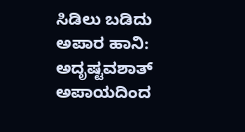ಸಿಡಿಲು ಬಡಿದು ಅಪಾರ ಹಾನಿ: ಅದೃಷ್ಟವಶಾತ್ ಅಪಾಯದಿಂದ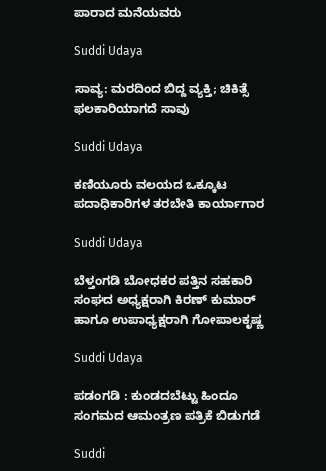ಪಾರಾದ ಮನೆಯವರು

Suddi Udaya

ಸಾವ್ಯ: ಮರದಿಂದ ಬಿದ್ದ ವ್ಯಕ್ತಿ; ಚಿಕಿತ್ಸೆ ಫಲಕಾರಿಯಾಗದೆ ಸಾವು

Suddi Udaya

ಕಣಿಯೂರು ವಲಯದ ಒಕ್ಕೂಟ ಪದಾಧಿಕಾರಿಗಳ ತರಬೇತಿ ಕಾರ್ಯಾಗಾರ

Suddi Udaya

ಬೆಳ್ತಂಗಡಿ ಬೋಧಕರ ಪತ್ತಿನ ಸಹಕಾರಿ ಸಂಘದ ಅಧ್ಯಕ್ಷರಾಗಿ ಕಿರಣ್ ಕುಮಾರ್ ಹಾಗೂ ಉಪಾಧ್ಯಕ್ಷರಾಗಿ ಗೋಪಾಲಕೃಷ್ಣ

Suddi Udaya

ಪಡಂಗಡಿ : ಕುಂಡದಬೆಟ್ಟು ಹಿಂದೂ ಸಂಗಮದ ಆಮಂತ್ರಣ ಪತ್ರಿಕೆ ಬಿಡುಗಡೆ

Suddi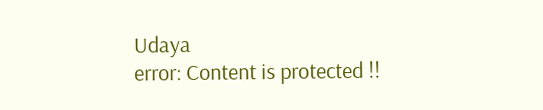Udaya
error: Content is protected !!